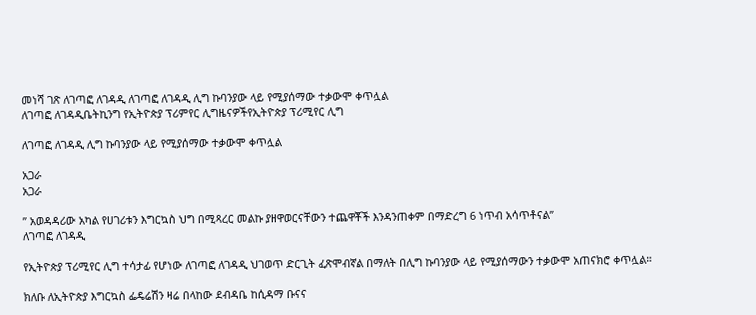መነሻ ገጽ ለገጣፎ ለገዳዲ ለገጣፎ ለገዳዲ ሊግ ኩባንያው ላይ የሚያሰማው ተቃውሞ ቀጥሏል
ለገጣፎ ለገዳዲቤትኪንግ የኢትዮጵያ ፕሪምየር ሊግዜናዎችየኢትዮጵያ ፕሪሚየር ሊግ

ለገጣፎ ለገዳዲ ሊግ ኩባንያው ላይ የሚያሰማው ተቃውሞ ቀጥሏል

አጋራ
አጋራ

” አወዳዳሪው አካል የሀገሪቱን እግርኳስ ህግ በሚጻረር መልኩ ያዘዋወርናቸውን ተጨዋቾች እንዳንጠቀም በማድረግ 6 ነጥብ አሳጥቶናል”
ለገጣፎ ለገዳዲ

የኢትዮጵያ ፕሪሚየር ሊግ ተሳታፊ የሆነው ለገጣፎ ለገዳዲ ህገወጥ ድርጊት ፈጽሞብኛል በማለት በሊግ ኩባንያው ላይ የሚያሰማውን ተቃውሞ አጠናክሮ ቀጥሏል።

ክለቡ ለኢትዮጵያ እግርኳስ ፌዴሬሽን ዛሬ በላከው ደብዳቤ ከሲዳማ ቡናና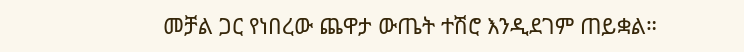መቻል ጋር የነበረው ጨዋታ ውጤት ተሽሮ እንዲደገም ጠይቋል።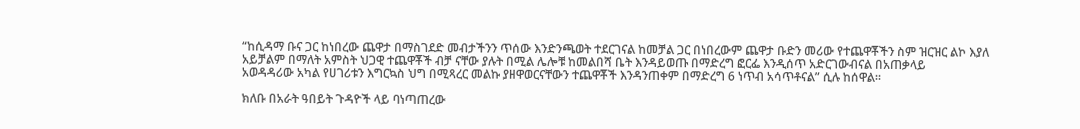“ከሲዳማ ቡና ጋር ከነበረው ጨዋታ በማስገደድ መብታችንን ጥሰው እንድንጫወት ተደርገናል ከመቻል ጋር በነበረውም ጨዋታ ቡድን መሪው የተጨዋቾችን ስም ዝርዝር ልኮ እያለ አይቻልም በማለት አምስት ህጋዊ ተጨዋቾች ብቻ ናቸው ያሉት በሚል ሌሎቹ ከመልበሻ ቤት እንዳይወጡ በማድረግ ፎርፌ እንዲሰጥ አድርገውብናል በአጠቃላይ
አወዳዳሪው አካል የሀገሪቱን እግርኳስ ህግ በሚጻረር መልኩ ያዘዋወርናቸውን ተጨዋቾች እንዳንጠቀም በማድረግ 6 ነጥብ አሳጥቶናል” ሲሉ ከሰዋል።

ክለቡ በአራት ዓበይት ጉዳዮች ላይ ባነጣጠረው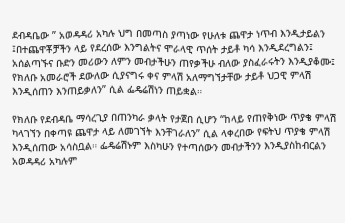ደብዳቤው ” አወዳዳሪ አካሉ ህግ በመጣስ ያጣነው የሁለቱ ጨዋታ ነጥብ እንዲታይልን ፤በተጨዋቾቻችን ላይ የደረሰው እንግልትና ሞራላዊ ጥሰት ታይቶ ካሳ እንዲደረግልን፤ አሰልጣኙና ቡድን መሪውን ለምን መብታችሁን ጠየቃችሁ ብለው ያስፈራሩትን እንዲያቆሙ፤ የክለቡ አመራሮች ደውለው ሲያናግሩ ቀና ምላሽ አለማግኘታቸው ታይቶ ህጋዊ ምላሽ እንዲሰጠን እንጠይቃለን” ሲል ፌዴሬሽነን ጠይቋል።

የክለቡ የደብዳቤ ማሳረጊያ በጠንካራ ቃላት የታጀበ ሲሆን “ከላይ የጠየቅነው ጥያቄ ምላሽ ካላገኘን በቀጣዩ ጨዋታ ላይ ለመገኘት እንቸገራለን” ሲል ላቀረበው የፍትህ ጥያቄ ምላሽ እንዲሰጠው አሳስቧል። ፌዴሬሽኑም እስካሁን የተጣሰውን መብታችንን እንዲያስከብርልን አወዳዳሪ አካሉም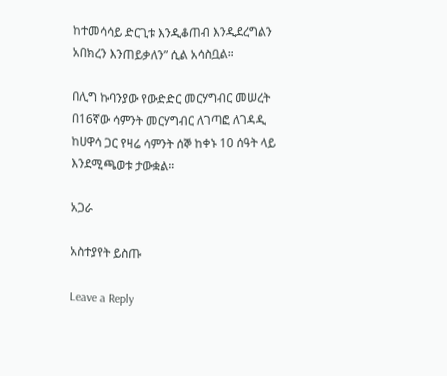ከተመሳሳይ ድርጊቱ እንዲቆጠብ እንዲደረግልን አበክረን እንጠይቃለን” ሲል አሳስቧል።

በሊግ ኩባንያው የውድድር መርሃግብር መሠረት በ16ኛው ሳምንት መርሃግብር ለገጣፎ ለገዳዲ ከሀዋሳ ጋር የዛሬ ሳምንት ሰኞ ከቀኑ 10 ሰዓት ላይ እንደሚጫወቱ ታውቋል።

አጋራ

አስተያየት ይስጡ

Leave a Reply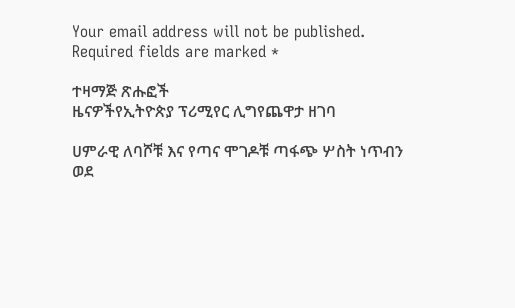Your email address will not be published. Required fields are marked *

ተዛማጅ ጽሑፎች
ዜናዎችየኢትዮጵያ ፕሪሚየር ሊግየጨዋታ ዘገባ

ሀምራዊ ለባሾቹ እና የጣና ሞገዶቹ ጣፋጭ ሦስት ነጥብን ወደ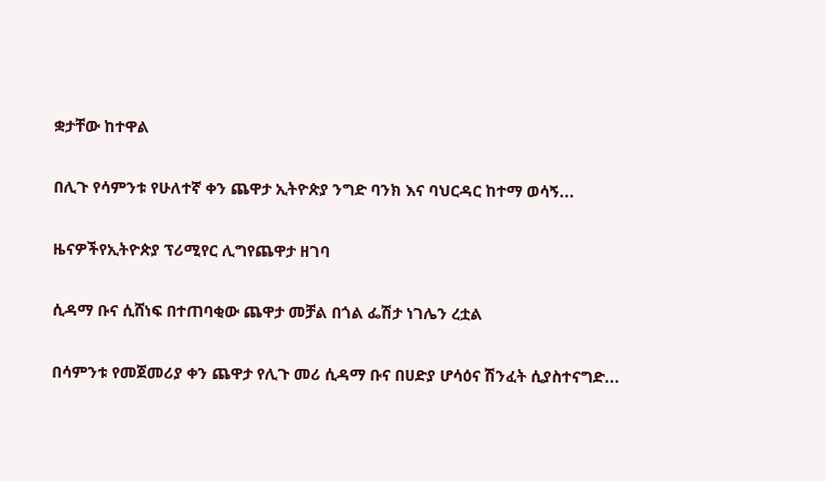ቋታቸው ከተዋል

በሊጉ የሳምንቱ የሁለተኛ ቀን ጨዋታ ኢትዮጵያ ንግድ ባንክ እና ባህርዳር ከተማ ወሳኝ...

ዜናዎችየኢትዮጵያ ፕሪሚየር ሊግየጨዋታ ዘገባ

ሲዳማ ቡና ሲሸነፍ በተጠባቂው ጨዋታ መቻል በጎል ፌሽታ ነገሌን ረቷል

በሳምንቱ የመጀመሪያ ቀን ጨዋታ የሊጉ መሪ ሲዳማ ቡና በሀድያ ሆሳዕና ሽንፈት ሲያስተናግድ...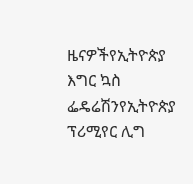ዜናዎችየኢትዮጵያ እግር ኳስ ፌዴሬሽንየኢትዮጵያ ፕሪሚየር ሊግ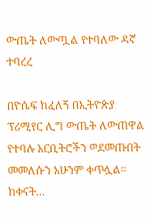ውጤት ለውጧል የተባለው ዳኛ ተባረረ

በዮሴፍ ከፈለኝ በኢትዮጵያ ፕሪሚየር ሊግ ውጤት ለውጠዋል የተባሉ አርቢትሮችን ወደመጡበት መመለሱን አሁንም ቀጥሏል። ከቀናት...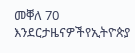መቐለ 70 እንደርታዜናዎችየኢትዮጵያ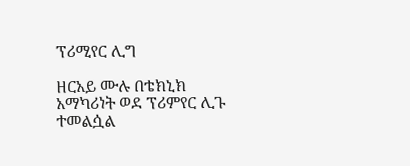ፕሪሚየር ሊግ

ዘርአይ ሙሉ በቴክኒክ አማካሪነት ወደ ፕሪምየር ሊጉ ተመልሷል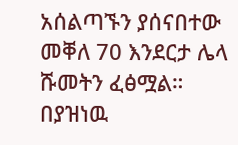አሰልጣኙን ያሰናበተው መቐለ 70 እንደርታ ሌላ ሹመትን ፈፅሟል። በያዝነዉ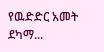የዉድድር አመት ደካማ...